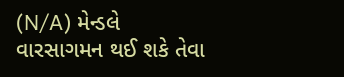(N/A) મેન્ડલે વારસાગમન થઈ શકે તેવા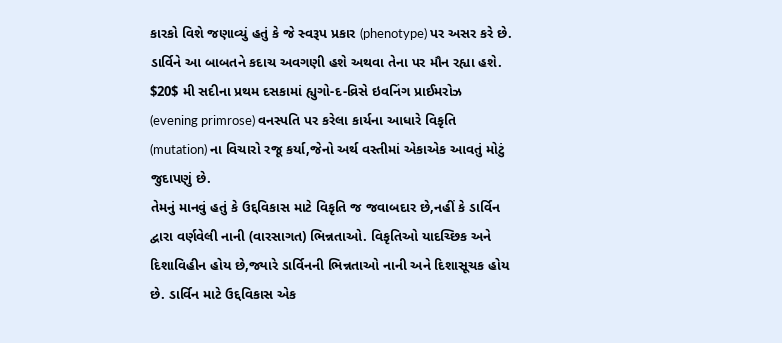કારકો વિશે જણાવ્યું હતું કે જે સ્વરૂપ પ્રકાર (phenotype) પર અસર કરે છે. ડાર્વિને આ બાબતને કદાચ અવગણી હશે અથવા તેના પર મૌન રહ્યા હશે. $20$ મી સદીના પ્રથમ દસકામાં હ્યુગો-દ-વ્રિસે ઇવનિંગ પ્રાઈમરોઝ (evening primrose) વનસ્પતિ પર કરેલા કાર્યના આધારે વિકૃતિ (mutation) ના વિચારો રજૂ કર્યા,જેનો અર્થ વસ્તીમાં એકાએક આવતું મોટું જુદાપણું છે.
તેમનું માનવું હતું કે ઉદ્દવિકાસ માટે વિકૃતિ જ જવાબદાર છે,નહીં કે ડાર્વિન દ્વારા વર્ણવેલી નાની (વારસાગત) ભિન્નતાઓ. વિકૃતિઓ યાદચ્છિક અને દિશાવિહીન હોય છે,જ્યારે ડાર્વિનની ભિન્નતાઓ નાની અને દિશાસૂચક હોય છે. ડાર્વિન માટે ઉદ્દવિકાસ એક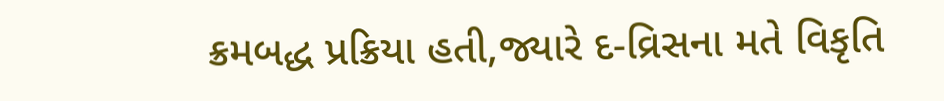ક્રમબદ્ધ પ્રક્રિયા હતી,જ્યારે દ-વ્રિસના મતે વિકૃતિ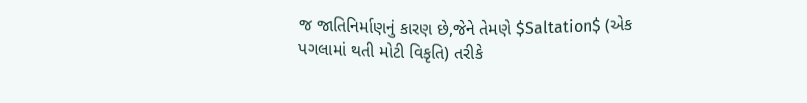જ જાતિનિર્માણનું કારણ છે,જેને તેમણે $Saltation$ (એક પગલામાં થતી મોટી વિકૃતિ) તરીકે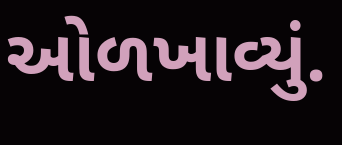ઓળખાવ્યું.